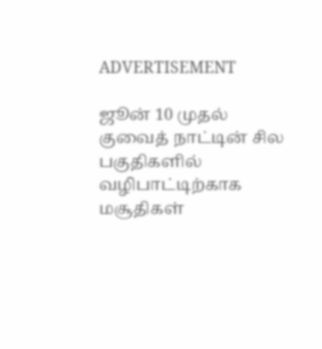ADVERTISEMENT

ஜூன் 10 முதல் குவைத் நாட்டின் சில பகுதிகளில் வழிபாட்டிற்காக மசூதிகள்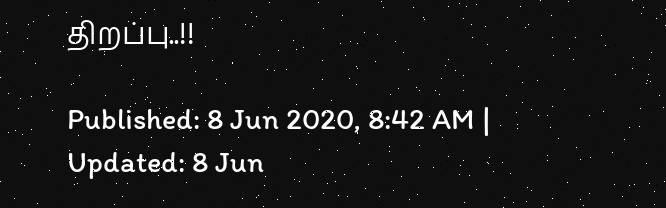திறப்பு..!!

Published: 8 Jun 2020, 8:42 AM |
Updated: 8 Jun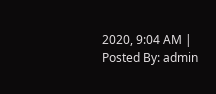2020, 9:04 AM |
Posted By: admin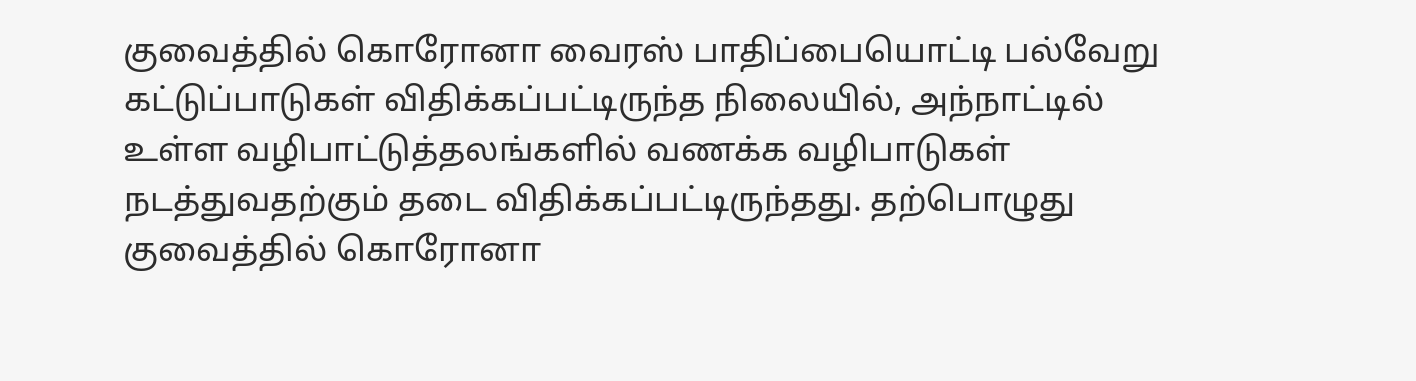குவைத்தில் கொரோனா வைரஸ் பாதிப்பையொட்டி பல்வேறு கட்டுப்பாடுகள் விதிக்கப்பட்டிருந்த நிலையில், அந்நாட்டில் உள்ள வழிபாட்டுத்தலங்களில் வணக்க வழிபாடுகள் நடத்துவதற்கும் தடை விதிக்கப்பட்டிருந்தது. தற்பொழுது குவைத்தில் கொரோனா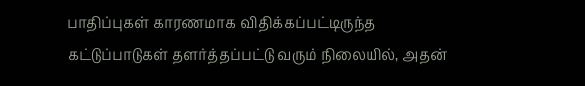பாதிப்புகள் காரணமாக விதிக்கப்பட்டிருந்த கட்டுப்பாடுகள் தளர்த்தப்பட்டு வரும் நிலையில், அதன்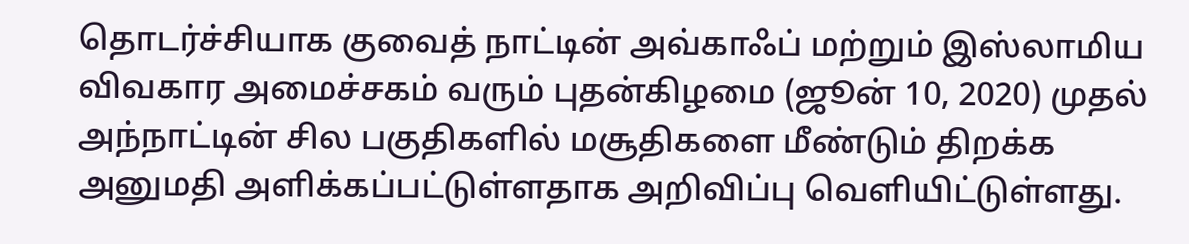தொடர்ச்சியாக குவைத் நாட்டின் அவ்காஃப் மற்றும் இஸ்லாமிய விவகார அமைச்சகம் வரும் புதன்கிழமை (ஜூன் 10, 2020) முதல் அந்நாட்டின் சில பகுதிகளில் மசூதிகளை மீண்டும் திறக்க அனுமதி அளிக்கப்பட்டுள்ளதாக அறிவிப்பு வெளியிட்டுள்ளது.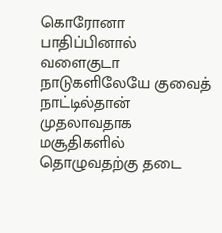கொரோனா பாதிப்பினால் வளைகுடா நாடுகளிலேயே குவைத் நாட்டில்தான் முதலாவதாக மசூதிகளில் தொழுவதற்கு தடை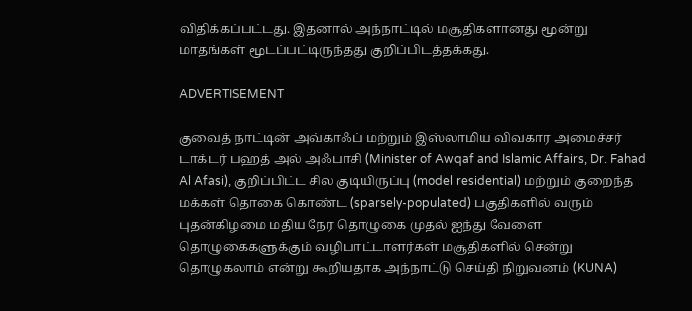விதிக்கப்பட்டது. இதனால் அந்நாட்டில் மசூதிகளானது மூன்று மாதங்கள் மூடப்பட்டிருந்தது குறிப்பிடத்தக்கது.

ADVERTISEMENT

குவைத் நாட்டின் அவ்காஃப் மற்றும் இஸ்லாமிய விவகார அமைச்சர் டாக்டர் பஹத் அல் அஃபாசி (Minister of Awqaf and Islamic Affairs, Dr. Fahad Al Afasi), குறிப்பிட்ட சில குடியிருப்பு (model residential) மற்றும் குறைந்த மக்கள் தொகை கொண்ட (sparsely-populated) பகுதிகளில் வரும் புதன்கிழமை மதிய நேர தொழுகை முதல் ஐந்து வேளை தொழுகைகளுக்கும் வழிபாட்டாளர்கள் மசூதிகளில் சென்று தொழுகலாம் என்று கூறியதாக அந்நாட்டு செய்தி நிறுவனம் (KUNA)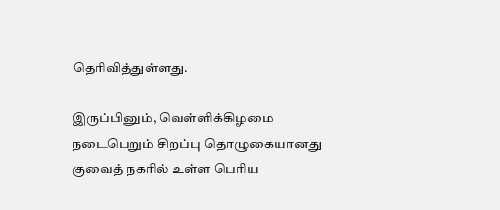தெரிவித்துள்ளது.

இருப்பினும், வெள்ளிக்கிழமை நடைபெறும் சிறப்பு தொழுகையானது குவைத் நகரில் உள்ள பெரிய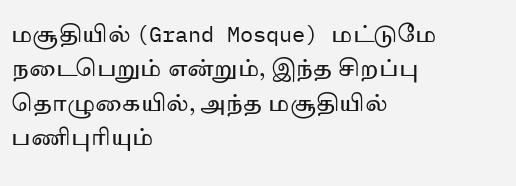மசூதியில் (Grand Mosque) மட்டுமே நடைபெறும் என்றும், இந்த சிறப்பு தொழுகையில், அந்த மசூதியில் பணிபுரியும்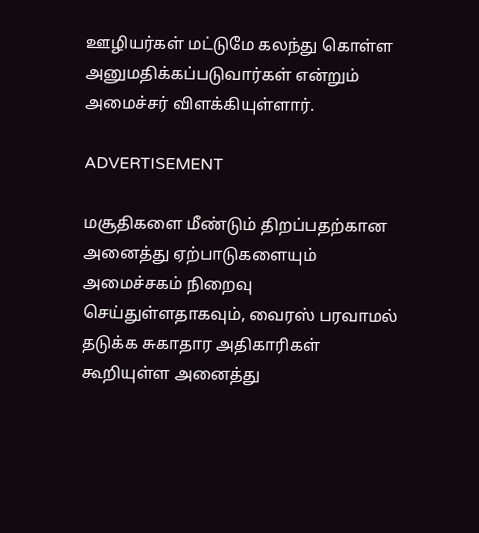ஊழியர்கள் மட்டுமே கலந்து கொள்ள அனுமதிக்கப்படுவார்கள் என்றும் அமைச்சர் விளக்கியுள்ளார்.

ADVERTISEMENT

மசூதிகளை மீண்டும் திறப்பதற்கான அனைத்து ஏற்பாடுகளையும் அமைச்சகம் நிறைவு செய்துள்ளதாகவும், வைரஸ் பரவாமல் தடுக்க சுகாதார அதிகாரிகள் கூறியுள்ள அனைத்து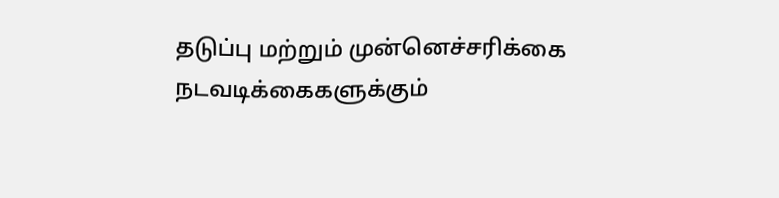தடுப்பு மற்றும் முன்னெச்சரிக்கை நடவடிக்கைகளுக்கும்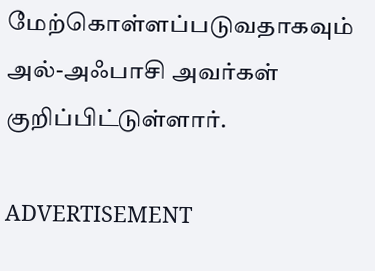மேற்கொள்ளப்படுவதாகவும் அல்-அஃபாசி அவர்கள் குறிப்பிட்டுள்ளார்.

ADVERTISEMENT